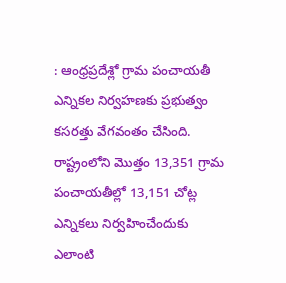: ఆంధ్రప్రదేశ్లో గ్రామ పంచాయతీ ఎన్నికల నిర్వహణకు ప్రభుత్వం కసరత్తు వేగవంతం చేసింది. రాష్ట్రంలోని మొత్తం 13,351 గ్రామ పంచాయతీల్లో 13,151 చోట్ల ఎన్నికలు నిర్వహించేందుకు ఎలాంటి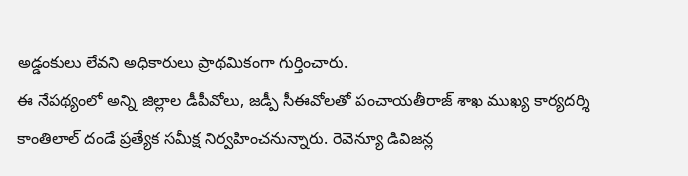అడ్డంకులు లేవని అధికారులు ప్రాథమికంగా గుర్తించారు.
ఈ నేపథ్యంలో అన్ని జిల్లాల డీపీవోలు, జడ్పీ సీఈవోలతో పంచాయతీరాజ్ శాఖ ముఖ్య కార్యదర్శి కాంతిలాల్ దండే ప్రత్యేక సమీక్ష నిర్వహించనున్నారు. రెవెన్యూ డివిజన్ల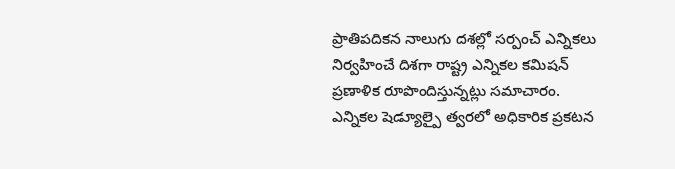ప్రాతిపదికన నాలుగు దశల్లో సర్పంచ్ ఎన్నికలు నిర్వహించే దిశగా రాష్ట్ర ఎన్నికల కమిషన్ ప్రణాళిక రూపొందిస్తున్నట్లు సమాచారం. ఎన్నికల షెడ్యూల్పై త్వరలో అధికారిక ప్రకటన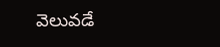వెలువడే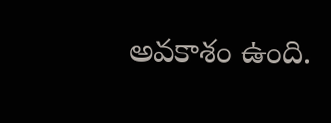అవకాశం ఉంది.